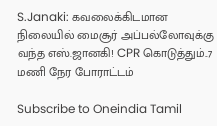S.Janaki: கவலைக்கிடமான நிலையில் மைசூர் அப்பல்லோவுக்கு வந்த எஸ்.ஜானகி! CPR கொடுத்தும்..7 மணி நேர போராட்டம்

Subscribe to Oneindia Tamil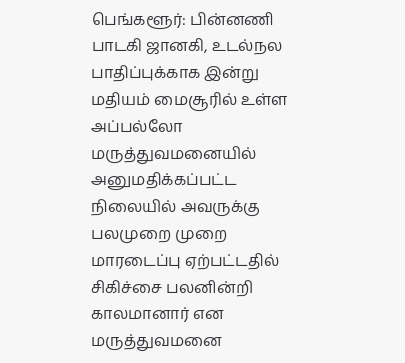பெங்களூர்: பின்னணி பாடகி ஜானகி, உடல்நல பாதிப்புக்காக இன்று மதியம் மைசூரில் உள்ள அப்பல்லோ மருத்துவமனையில் அனுமதிக்கப்பட்ட நிலையில் அவருக்கு பலமுறை முறை மாரடைப்பு ஏற்பட்டதில் சிகிச்சை பலனின்றி காலமானார் என மருத்துவமனை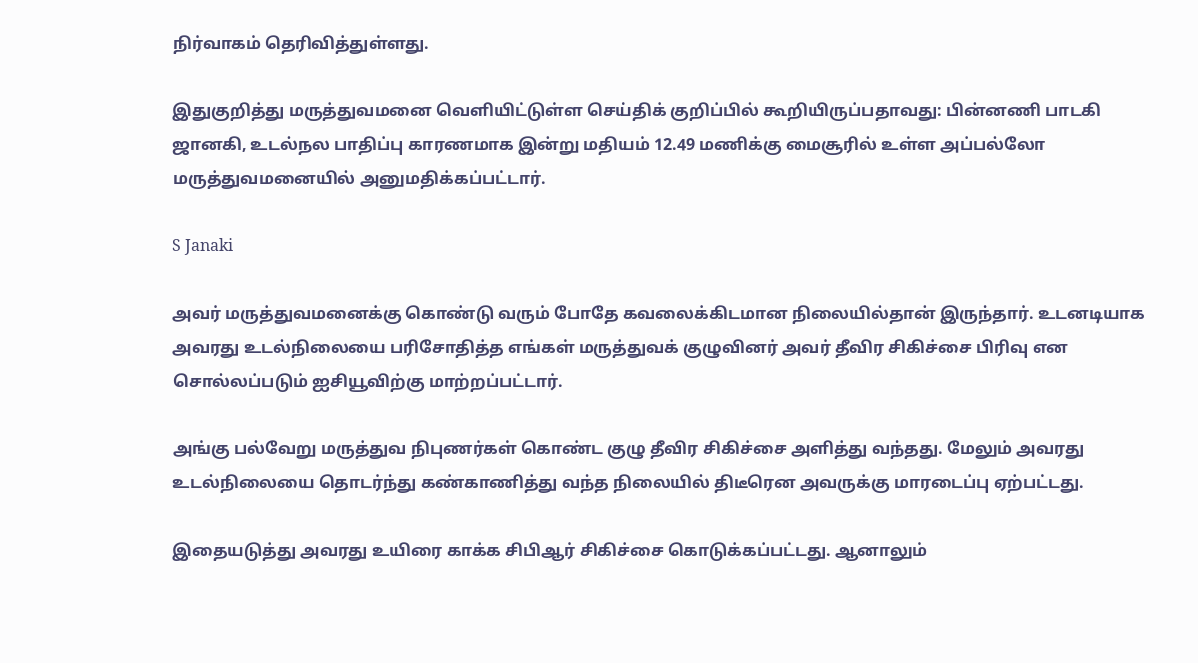நிர்வாகம் தெரிவித்துள்ளது.

இதுகுறித்து மருத்துவமனை வெளியிட்டுள்ள செய்திக் குறிப்பில் கூறியிருப்பதாவது: பின்னணி பாடகி ஜானகி, உடல்நல பாதிப்பு காரணமாக இன்று மதியம் 12.49 மணிக்கு மைசூரில் உள்ள அப்பல்லோ மருத்துவமனையில் அனுமதிக்கப்பட்டார்.

S Janaki

அவர் மருத்துவமனைக்கு கொண்டு வரும் போதே கவலைக்கிடமான நிலையில்தான் இருந்தார். உடனடியாக அவரது உடல்நிலையை பரிசோதித்த எங்கள் மருத்துவக் குழுவினர் அவர் தீவிர சிகிச்சை பிரிவு என சொல்லப்படும் ஐசியூவிற்கு மாற்றப்பட்டார்.

அங்கு பல்வேறு மருத்துவ நிபுணர்கள் கொண்ட குழு தீவிர சிகிச்சை அளித்து வந்தது. மேலும் அவரது உடல்நிலையை தொடர்ந்து கண்காணித்து வந்த நிலையில் திடீரென அவருக்கு மாரடைப்பு ஏற்பட்டது.

இதையடுத்து அவரது உயிரை காக்க சிபிஆர் சிகிச்சை கொடுக்கப்பட்டது. ஆனாலும்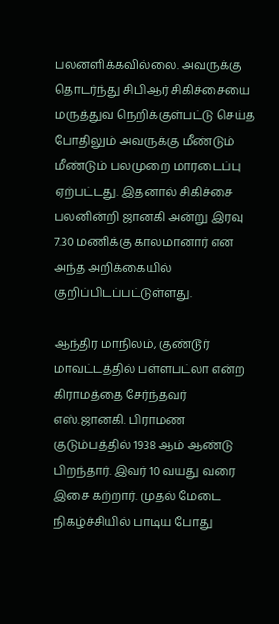பலனளிக்கவில்லை. அவருக்கு தொடர்ந்து சிபிஆர் சிகிச்சையை மருத்துவ நெறிக்குள்பட்டு செய்த போதிலும் அவருக்கு மீண்டும் மீண்டும் பலமுறை மாரடைப்பு ஏற்பட்டது. இதனால் சிகிச்சை பலனின்றி ஜானகி அன்று இரவு 7.30 மணிக்கு காலமானார் என அந்த அறிக்கையில் குறிப்பிடப்பட்டுள்ளது.

ஆந்திர மாநிலம், குண்டூர் மாவட்டத்தில் பள்ளபட்லா என்ற கிராமத்தை சேர்ந்தவர் எஸ்.ஜானகி. பிராமண குடும்பத்தில் 1938 ஆம் ஆண்டு பிறந்தார். இவர் 10 வயது வரை இசை கற்றார். முதல் மேடை நிகழ்ச்சியில் பாடிய போது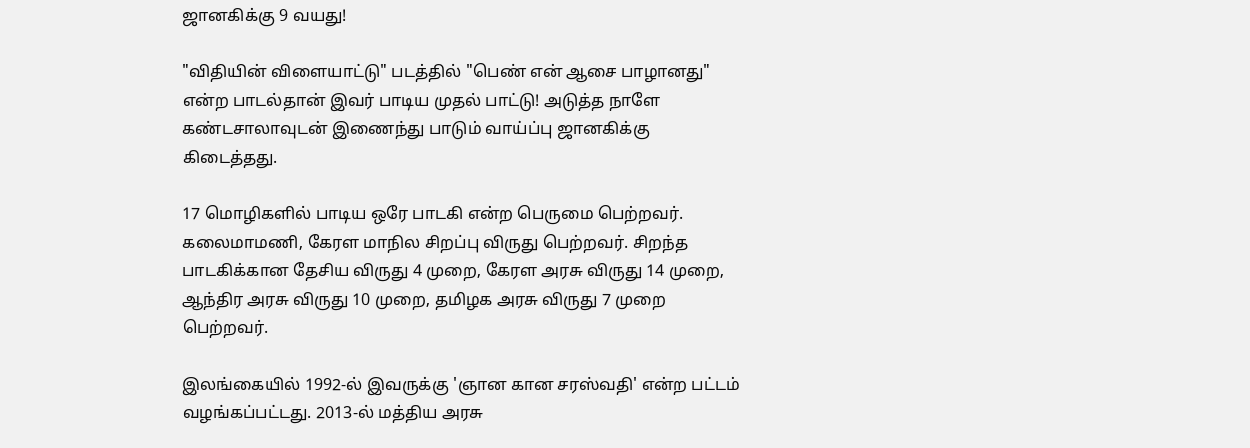ஜானகிக்கு 9 வயது!

"விதியின் விளையாட்டு" படத்தில் "பெண் என் ஆசை பாழானது" என்ற பாடல்தான் இவர் பாடிய முதல் பாட்டு! அடுத்த நாளே கண்டசாலாவுடன் இணைந்து பாடும் வாய்ப்பு ஜானகிக்கு கிடைத்தது.

17 மொழிகளில் பாடிய ஒரே பாடகி என்ற பெருமை பெற்றவர். கலைமாமணி, கேரள மாநில சிறப்பு விருது பெற்றவர். சிறந்த பாடகிக்கான தேசிய விருது 4 முறை, கேரள அரசு விருது 14 முறை, ஆந்திர அரசு விருது 10 முறை, தமிழக அரசு விருது 7 முறை பெற்றவர்.

இலங்கையில் 1992-ல் இவருக்கு 'ஞான கான சரஸ்வதி' என்ற பட்டம் வழங்கப்பட்டது. 2013-ல் மத்திய அரசு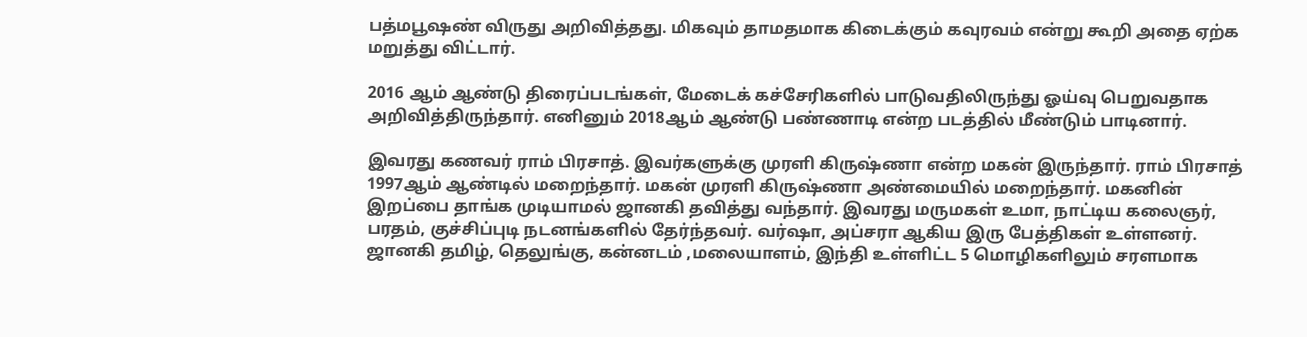பத்மபூஷண் விருது அறிவித்தது. மிகவும் தாமதமாக கிடைக்கும் கவுரவம் என்று கூறி அதை ஏற்க மறுத்து விட்டார்.

2016 ஆம் ஆண்டு திரைப்படங்கள், மேடைக் கச்சேரிகளில் பாடுவதிலிருந்து ஓய்வு பெறுவதாக அறிவித்திருந்தார். எனினும் 2018ஆம் ஆண்டு பண்ணாடி என்ற படத்தில் மீண்டும் பாடினார்.

இவரது கணவர் ராம் பிரசாத். இவர்களுக்கு முரளி கிருஷ்ணா என்ற மகன் இருந்தார். ராம் பிரசாத் 1997ஆம் ஆண்டில் மறைந்தார். மகன் முரளி கிருஷ்ணா அண்மையில் மறைந்தார். மகனின் இறப்பை தாங்க முடியாமல் ஜானகி தவித்து வந்தார். இவரது மருமகள் உமா, நாட்டிய கலைஞர், பரதம், குச்சிப்புடி நடனங்களில் தேர்ந்தவர். வர்ஷா, அப்சரா ஆகிய இரு பேத்திகள் உள்ளனர். ஜானகி தமிழ், தெலுங்கு, கன்னடம் ,மலையாளம், இந்தி உள்ளிட்ட 5 மொழிகளிலும் சரளமாக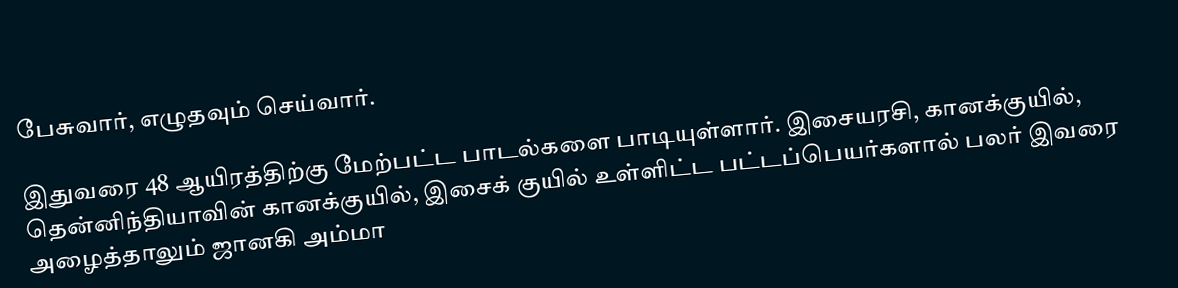பேசுவார், எழுதவும் செய்வார்.

இதுவரை 48 ஆயிரத்திற்கு மேற்பட்ட பாடல்களை பாடியுள்ளார். இசையரசி, கானக்குயில், தென்னிந்தியாவின் கானக்குயில், இசைக் குயில் உள்ளிட்ட பட்டப்பெயர்களால் பலர் இவரை அழைத்தாலும் ஜானகி அம்மா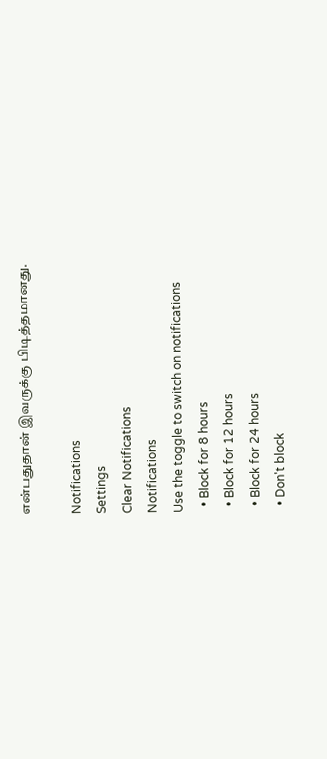என்பதுதான் இவருக்கு பிடித்தமானது.

Notifications
Settings
Clear Notifications
Notifications
Use the toggle to switch on notifications
  • Block for 8 hours
  • Block for 12 hours
  • Block for 24 hours
  • Don't block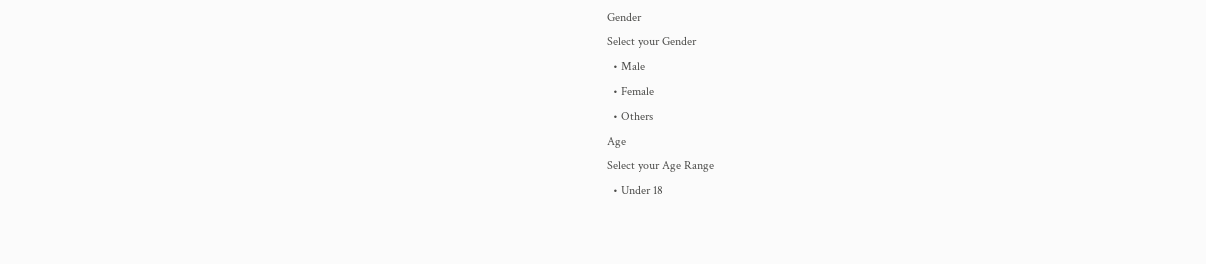Gender
Select your Gender
  • Male
  • Female
  • Others
Age
Select your Age Range
  • Under 18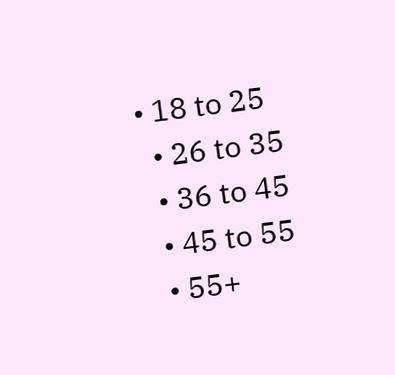• 18 to 25
  • 26 to 35
  • 36 to 45
  • 45 to 55
  • 55+